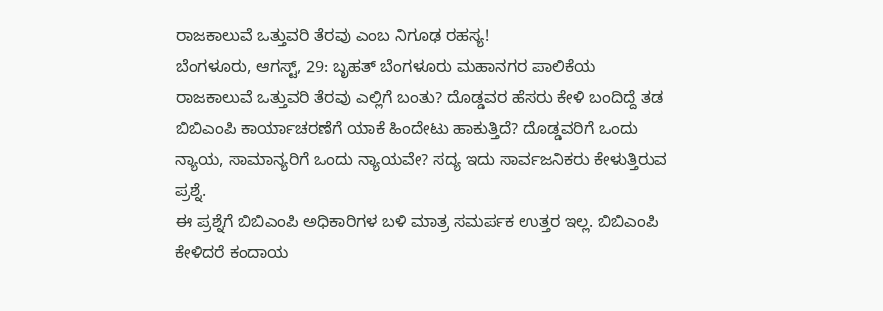ರಾಜಕಾಲುವೆ ಒತ್ತುವರಿ ತೆರವು ಎಂಬ ನಿಗೂಢ ರಹಸ್ಯ!
ಬೆಂಗಳೂರು, ಆಗಸ್ಟ್, 29: ಬೃಹತ್ ಬೆಂಗಳೂರು ಮಹಾನಗರ ಪಾಲಿಕೆಯ ರಾಜಕಾಲುವೆ ಒತ್ತುವರಿ ತೆರವು ಎಲ್ಲಿಗೆ ಬಂತು? ದೊಡ್ಡವರ ಹೆಸರು ಕೇಳಿ ಬಂದಿದ್ದೆ ತಡ ಬಿಬಿಎಂಪಿ ಕಾರ್ಯಾಚರಣೆಗೆ ಯಾಕೆ ಹಿಂದೇಟು ಹಾಕುತ್ತಿದೆ? ದೊಡ್ಡವರಿಗೆ ಒಂದು ನ್ಯಾಯ, ಸಾಮಾನ್ಯರಿಗೆ ಒಂದು ನ್ಯಾಯವೇ? ಸದ್ಯ ಇದು ಸಾರ್ವಜನಿಕರು ಕೇಳುತ್ತಿರುವ ಪ್ರಶ್ನೆ.
ಈ ಪ್ರಶ್ನೆಗೆ ಬಿಬಿಎಂಪಿ ಅಧಿಕಾರಿಗಳ ಬಳಿ ಮಾತ್ರ ಸಮರ್ಪಕ ಉತ್ತರ ಇಲ್ಲ. ಬಿಬಿಎಂಪಿ ಕೇಳಿದರೆ ಕಂದಾಯ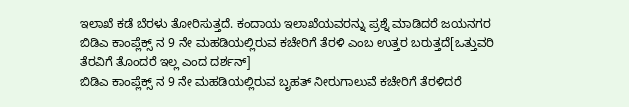ಇಲಾಖೆ ಕಡೆ ಬೆರಳು ತೋರಿಸುತ್ತದೆ. ಕಂದಾಯ ಇಲಾಖೆಯವರನ್ನು ಪ್ರಶ್ನೆ ಮಾಡಿದರೆ ಜಯನಗರ ಬಿಡಿಎ ಕಾಂಪ್ಲೆಕ್ಸ್ ನ 9 ನೇ ಮಹಡಿಯಲ್ಲಿರುವ ಕಚೇರಿಗೆ ತೆರಳಿ ಎಂಬ ಉತ್ತರ ಬರುತ್ತದೆ[ಒತ್ತುವರಿ ತೆರವಿಗೆ ತೊಂದರೆ ಇಲ್ಲ ಎಂದ ದರ್ಶನ್]
ಬಿಡಿಎ ಕಾಂಪ್ಲೆಕ್ಸ್ ನ 9 ನೇ ಮಹಡಿಯಲ್ಲಿರುವ ಬೃಹತ್ ನೀರುಗಾಲುವೆ ಕಚೇರಿಗೆ ತೆರಳಿದರೆ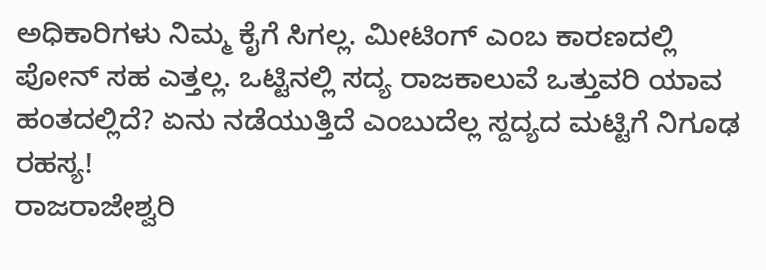ಅಧಿಕಾರಿಗಳು ನಿಮ್ಮ ಕೈಗೆ ಸಿಗಲ್ಲ. ಮೀಟಿಂಗ್ ಎಂಬ ಕಾರಣದಲ್ಲಿ ಪೋನ್ ಸಹ ಎತ್ತಲ್ಲ. ಒಟ್ಟಿನಲ್ಲಿ ಸದ್ಯ ರಾಜಕಾಲುವೆ ಒತ್ತುವರಿ ಯಾವ ಹಂತದಲ್ಲಿದೆ? ಏನು ನಡೆಯುತ್ತಿದೆ ಎಂಬುದೆಲ್ಲ ಸ್ದದ್ಯದ ಮಟ್ಟಿಗೆ ನಿಗೂಢ ರಹಸ್ಯ!
ರಾಜರಾಜೇಶ್ವರಿ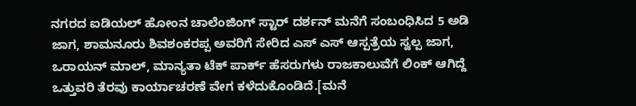ನಗರದ ಐಡಿಯಲ್ ಹೋಂನ ಚಾಲೆಂಜಿಂಗ್ ಸ್ಟಾರ್ ದರ್ಶನ್ ಮನೆಗೆ ಸಂಬಂಧಿಸಿದ 5 ಅಡಿ ಜಾಗ, ಶಾಮನೂರು ಶಿವಶಂಕರಪ್ಪ ಅವರಿಗೆ ಸೇರಿದ ಎಸ್ ಎಸ್ ಆಸ್ಪತ್ರೆಯ ಸ್ವಲ್ಪ ಜಾಗ, ಒರಾಯನ್ ಮಾಲ್, ಮಾನ್ಯತಾ ಟೆಕ್ ಪಾರ್ಕ್ ಹೆಸರುಗಳು ರಾಜಕಾಲುವೆಗೆ ಲಿಂಕ್ ಆಗಿದ್ದೆ ಒತ್ತುವರಿ ತೆರವು ಕಾರ್ಯಾಚರಣೆ ವೇಗ ಕಳೆದುಕೊಂಡಿದೆ.[ಮನೆ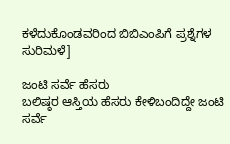ಕಳೆದುಕೊಂಡವರಿಂದ ಬಿಬಿಎಂಪಿಗೆ ಪ್ರಶ್ನೆಗಳ ಸುರಿಮಳೆ]

ಜಂಟಿ ಸರ್ವೆ ಹೆಸರು
ಬಲಿಷ್ಠರ ಆಸ್ತಿಯ ಹೆಸರು ಕೇಳಿಬಂದಿದ್ದೇ ಜಂಟಿ ಸರ್ವೆ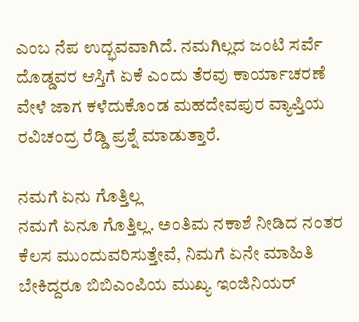ಎಂಬ ನೆಪ ಉದ್ಭವವಾಗಿದೆ. ನಮಗಿಲ್ಲದ ಜಂಟಿ ಸರ್ವೆ ದೊಡ್ಡವರ ಆಸ್ತಿಗೆ ಏಕೆ ಎಂದು ತೆರವು ಕಾರ್ಯಾಚರಣೆ ವೇಳೆ ಜಾಗ ಕಳೆದುಕೊಂಡ ಮಹದೇವಪುರ ವ್ಯಾಪ್ತಿಯ ರವಿಚಂದ್ರ ರೆಡ್ಡಿ ಪ್ರಶ್ನೆ ಮಾಡುತ್ತಾರೆ.

ನಮಗೆ ಏನು ಗೊತ್ತಿಲ್ಲ
ನಮಗೆ ಏನೂ ಗೊತ್ತಿಲ್ಲ. ಅಂತಿಮ ನಕಾಶೆ ನೀಡಿದ ನಂತರ ಕೆಲಸ ಮುಂದುವರಿಸುತ್ತೇವೆ, ನಿಮಗೆ ಏನೇ ಮಾಹಿತಿ ಬೇಕಿದ್ದರೂ ಬಿಬಿಎಂಪಿಯ ಮುಖ್ಯ ಇಂಜಿನಿಯರ್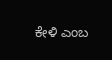ಕೇಳಿ ಎಂಬ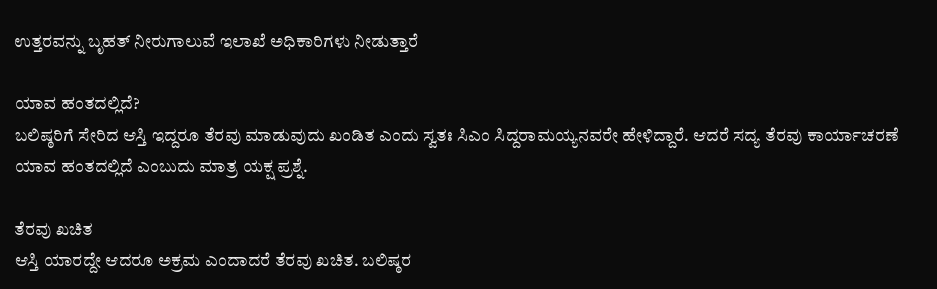ಉತ್ತರವನ್ನು ಬೃಹತ್ ನೀರುಗಾಲುವೆ ಇಲಾಖೆ ಅಧಿಕಾರಿಗಳು ನೀಡುತ್ತಾರೆ

ಯಾವ ಹಂತದಲ್ಲಿದೆ?
ಬಲಿಷ್ಠರಿಗೆ ಸೇರಿದ ಆಸ್ತಿ ಇದ್ದರೂ ತೆರವು ಮಾಡುವುದು ಖಂಡಿತ ಎಂದು ಸ್ವತಃ ಸಿಎಂ ಸಿದ್ದರಾಮಯ್ಯನವರೇ ಹೇಳಿದ್ದಾರೆ. ಆದರೆ ಸದ್ಯ ತೆರವು ಕಾರ್ಯಾಚರಣೆ ಯಾವ ಹಂತದಲ್ಲಿದೆ ಎಂಬುದು ಮಾತ್ರ ಯಕ್ಷ ಪ್ರಶ್ನೆ.

ತೆರವು ಖಚಿತ
ಆಸ್ತಿ ಯಾರದ್ದೇ ಆದರೂ ಅಕ್ರಮ ಎಂದಾದರೆ ತೆರವು ಖಚಿತ. ಬಲಿಷ್ಠರ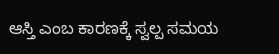ಆಸ್ತಿ ಎಂಬ ಕಾರಣಕ್ಕೆ ಸ್ವಲ್ಪ ಸಮಯ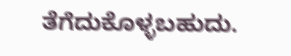ತೆಗೆದುಕೊಳ್ಳಬಹುದು.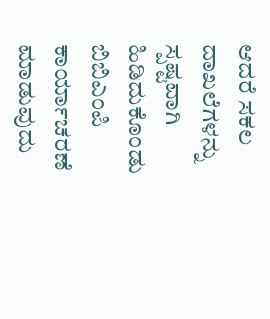ಆದರೆ ಸಕಲ ದಾಖಲೆಗಳನ್ನು ಸ್ಪಷ್ಟವಾಗಿ ಹಿಡಿದುಕೊಂಡು ಬಿಬಿಎಂಪಿ ಕಾರ್ಯಾಚರಣೆ ಮಾಡುವುದು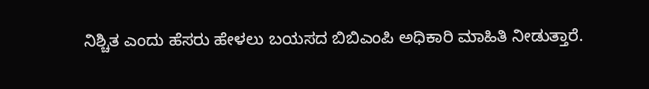ನಿಶ್ಚಿತ ಎಂದು ಹೆಸರು ಹೇಳಲು ಬಯಸದ ಬಿಬಿಎಂಪಿ ಅಧಿಕಾರಿ ಮಾಹಿತಿ ನೀಡುತ್ತಾರೆ.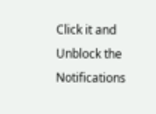Click it and Unblock the Notifications